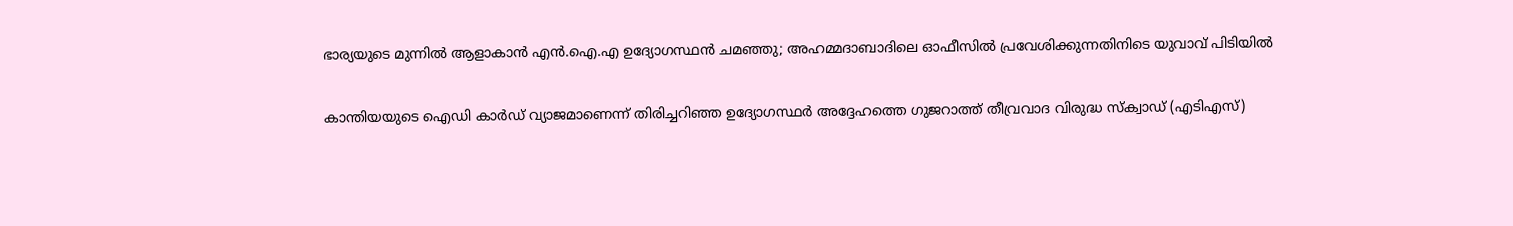ഭാര്യയുടെ മുന്നില്‍ ആളാകാന്‍ എന്‍.ഐ.എ ഉദ്യോഗസ്ഥന്‍ ചമഞ്ഞു; അഹമ്മദാബാദിലെ ഓഫീസില്‍ പ്രവേശിക്കുന്നതിനിടെ യുവാവ് പിടിയില്‍

കാന്തിയയുടെ ഐഡി കാര്‍ഡ് വ്യാജമാണെന്ന് തിരിച്ചറിഞ്ഞ ഉദ്യോഗസ്ഥര്‍ അദ്ദേഹത്തെ ഗുജറാത്ത് തീവ്രവാദ വിരുദ്ധ സ്‌ക്വാഡ് (എടിഎസ്)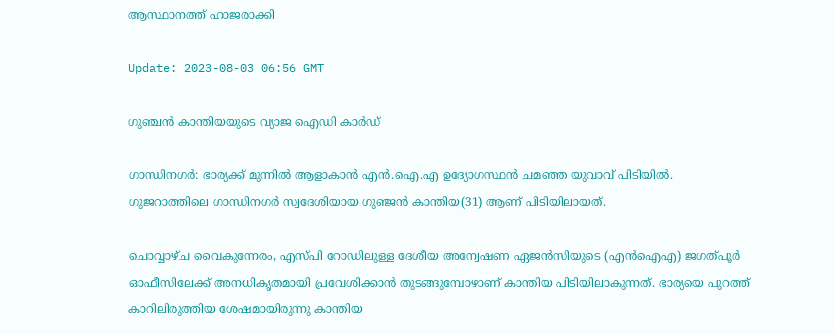ആസ്ഥാനത്ത് ഹാജരാക്കി

Update: 2023-08-03 06:56 GMT

ഗുഞ്ചന്‍ കാന്തിയയുടെ വ്യാജ ഐഡി കാര്‍ഡ്

ഗാന്ധിനഗര്‍: ഭാര്യക്ക് മുന്നില്‍ ആളാകാന്‍ എന്‍.ഐ.എ ഉദ്യോഗസ്ഥന്‍ ചമഞ്ഞ യുവാവ് പിടിയില്‍. ഗുജറാത്തിലെ ഗാന്ധിനഗര്‍ സ്വദേശിയായ ഗുഞ്ജൻ കാന്തിയ(31) ആണ് പിടിയിലായത്.

ചൊവ്വാഴ്ച വൈകുന്നേരം, എസ്പി റോഡിലുള്ള ദേശീയ അന്വേഷണ ഏജൻസിയുടെ (എൻഐഎ) ജഗത്പൂർ ഓഫീസിലേക്ക് അനധികൃതമായി പ്രവേശിക്കാന്‍ തുടങ്ങുമ്പോഴാണ് കാന്തിയ പിടിയിലാകുന്നത്. ഭാര്യയെ പുറത്ത് കാറിലിരുത്തിയ ശേഷമായിരുന്നു കാന്തിയ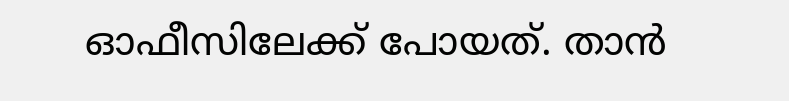ഓഫീസിലേക്ക് പോയത്. താന്‍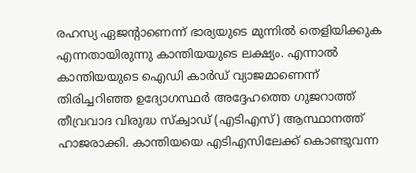രഹസ്യ ഏജന്‍റാണെന്ന് ഭാര്യയുടെ മുന്നില്‍ തെളിയിക്കുക എന്നതായിരുന്നു കാന്തിയയുടെ ലക്ഷ്യം. എന്നാല്‍ കാന്തിയയുടെ ഐഡി കാര്‍ഡ് വ്യാജമാണെന്ന് തിരിച്ചറിഞ്ഞ ഉദ്യോഗസ്ഥര്‍ അദ്ദേഹത്തെ ഗുജറാത്ത് തീവ്രവാദ വിരുദ്ധ സ്‌ക്വാഡ് (എടിഎസ്) ആസ്ഥാനത്ത് ഹാജരാക്കി. കാന്തിയയെ എടിഎസിലേക്ക് കൊണ്ടുവന്ന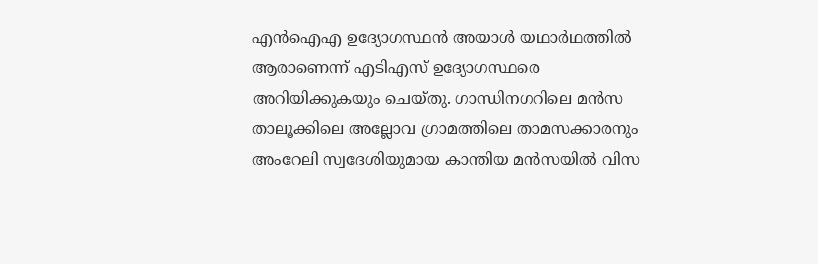എൻഐഎ ഉദ്യോഗസ്ഥൻ അയാള്‍ യഥാര്‍ഥത്തില്‍ ആരാണെന്ന് എടിഎസ് ഉദ്യോഗസ്ഥരെ അറിയിക്കുകയും ചെയ്തു. ഗാന്ധിനഗറിലെ മൻസ താലൂക്കിലെ അല്ലോവ ഗ്രാമത്തിലെ താമസക്കാരനും അംറേലി സ്വദേശിയുമായ കാന്തിയ മൻസയിൽ വിസ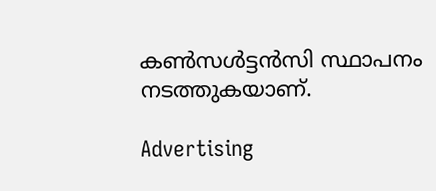കൺസൾട്ടൻസി സ്ഥാപനം നടത്തുകയാണ്.

Advertising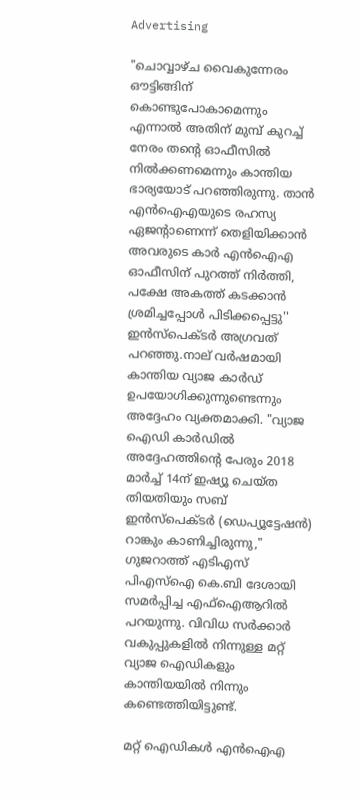Advertising

"ചൊവ്വാഴ്‌ച വൈകുന്നേരം ഔട്ടിങ്ങിന് കൊണ്ടുപോകാമെന്നും എന്നാൽ അതിന് മുമ്പ് കുറച്ച് നേരം തന്‍റെ ഓഫീസിൽ നിൽക്കണമെന്നും കാന്തിയ ഭാര്യയോട് പറഞ്ഞിരുന്നു. താന്‍ എന്‍ഐഎയുടെ രഹസ്യ ഏജന്‍റാണെന്ന് തെളിയിക്കാന്‍ അവരുടെ കാര്‍ എൻഐഎ ഓഫീസിന് പുറത്ത് നിർത്തി, പക്ഷേ അകത്ത് കടക്കാൻ ശ്രമിച്ചപ്പോൾ പിടിക്കപ്പെട്ടു'' ഇൻസ്പെക്ടർ അഗ്രവത് പറഞ്ഞു.നാല് വർഷമായി കാന്തിയ വ്യാജ കാർഡ് ഉപയോഗിക്കുന്നുണ്ടെന്നും അദ്ദേഹം വ്യക്തമാക്കി. "വ്യാജ ഐഡി കാർഡിൽ അദ്ദേഹത്തിന്‍റെ പേരും 2018 മാർച്ച് 14ന് ഇഷ്യൂ ചെയ്ത തിയതിയും സബ് ഇൻസ്‌പെക്ടർ (ഡെപ്യൂട്ടേഷൻ) റാങ്കും കാണിച്ചിരുന്നു," ഗുജറാത്ത് എടിഎസ് പിഎസ്‌ഐ കെ.ബി ദേശായി സമർപ്പിച്ച എഫ്‌ഐആറിൽ പറയുന്നു. വിവിധ സർക്കാർ വകുപ്പുകളിൽ നിന്നുള്ള മറ്റ് വ്യാജ ഐഡികളും കാന്തിയയില്‍ നിന്നും കണ്ടെത്തിയിട്ടുണ്ട്.

മറ്റ് ഐഡികൾ എൻഐഎ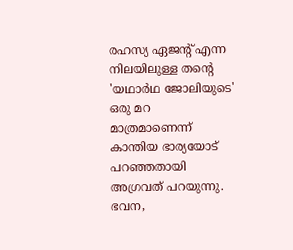രഹസ്യ ഏജന്‍റ് എന്ന നിലയിലുള്ള തന്‍റെ 'യഥാർഥ ജോലിയുടെ' ഒരു മറ മാത്രമാണെന്ന് കാന്തിയ ഭാര്യയോട് പറഞ്ഞതായി അഗ്രവത് പറയുന്നു. ഭവന,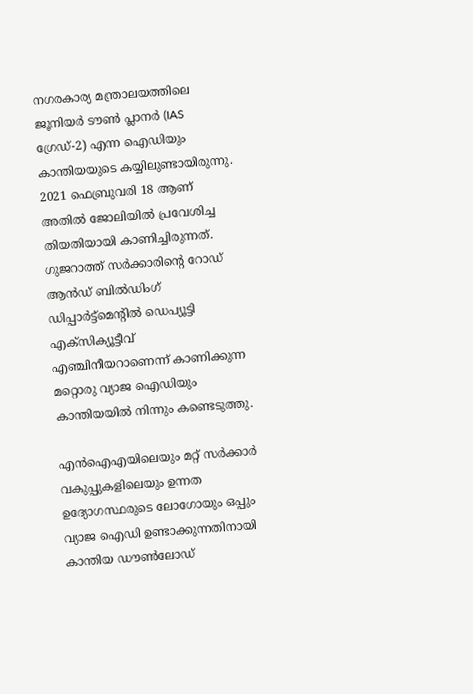നഗരകാര്യ മന്ത്രാലയത്തിലെ ജൂനിയർ ടൗൺ പ്ലാനര്‍ (IAS ഗ്രേഡ്-2) എന്ന ഐഡിയും കാന്തിയയുടെ കയ്യിലുണ്ടായിരുന്നു. 2021 ഫെബ്രുവരി 18 ആണ് അതില്‍ ജോലിയില്‍ പ്രവേശിച്ച തിയതിയായി കാണിച്ചിരുന്നത്. ഗുജറാത്ത് സർക്കാരിന്‍റെ റോഡ് ആൻഡ് ബിൽഡിംഗ് ഡിപ്പാർട്ട്‌മെന്‍റില്‍ ഡെപ്യൂട്ടി എക്‌സിക്യൂട്ടീവ് എഞ്ചിനീയറാണെന്ന് കാണിക്കുന്ന മറ്റൊരു വ്യാജ ഐഡിയും കാന്തിയയില്‍ നിന്നും കണ്ടെടുത്തു.

എൻഐഎയിലെയും മറ്റ് സർക്കാർ വകുപ്പുകളിലെയും ഉന്നത ഉദ്യോഗസ്ഥരുടെ ലോഗോയും ഒപ്പും വ്യാജ ഐഡി ഉണ്ടാക്കുന്നതിനായി കാന്തിയ ഡൗൺലോഡ്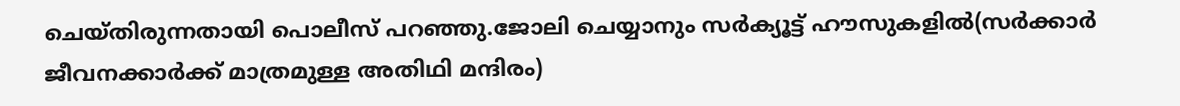ചെയ്തിരുന്നതായി പൊലീസ് പറഞ്ഞു.ജോലി ചെയ്യാനും സർക്യൂട്ട് ഹൗസുകളിൽ(സര്‍ക്കാര്‍ ജീവനക്കാര്‍ക്ക് മാത്രമുള്ള അതിഥി മന്ദിരം)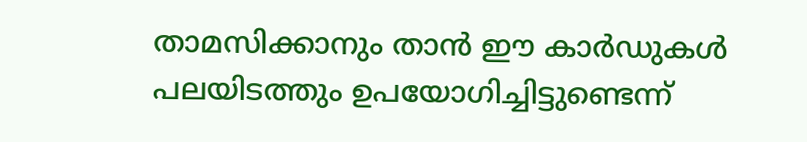താമസിക്കാനും താൻ ഈ കാർഡുകൾ പലയിടത്തും ഉപയോഗിച്ചിട്ടുണ്ടെന്ന്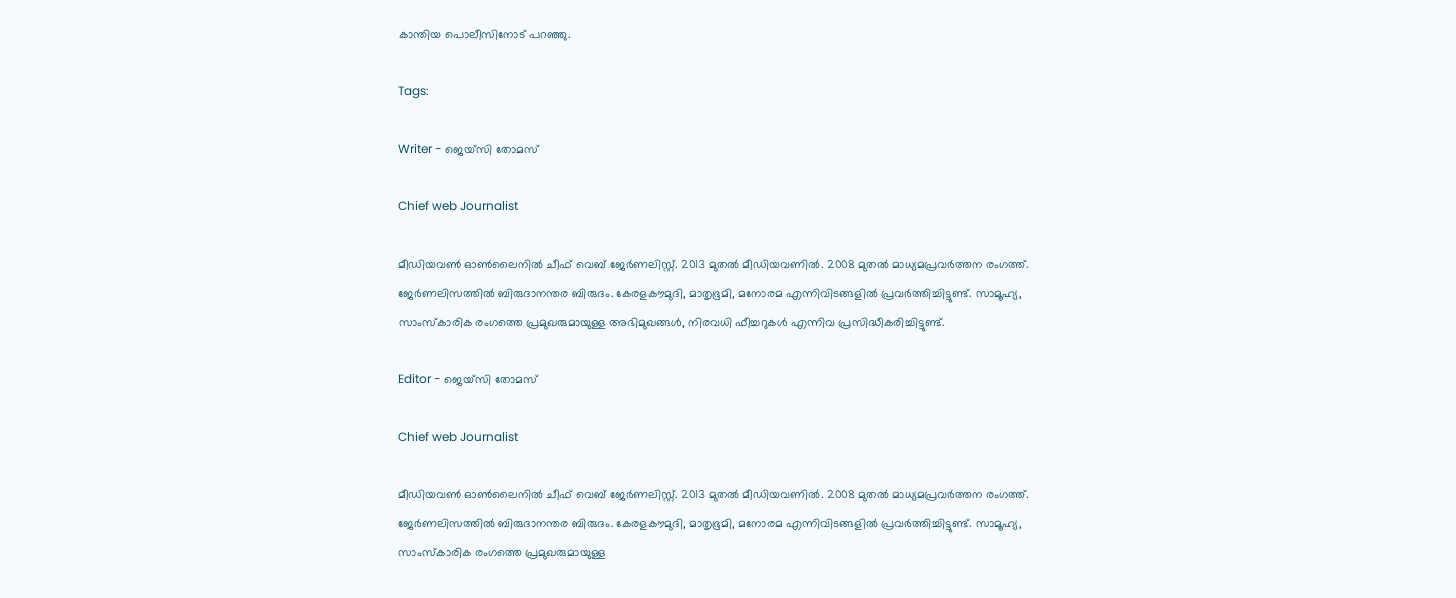കാന്തിയ പൊലീസിനോട് പറഞ്ഞു.

Tags:

Writer - ജെയ്സി തോമസ്

Chief web Journalist

മീഡിയവൺ ഓൺലൈനിൽ ചീഫ് വെബ് ജേർണലിസ്റ്റ്. 2013 മുതൽ മീഡിയവണിൽ. 2008 മുതൽ മാധ്യമപ്രവർത്തന രംഗത്ത്. ജേർണലിസത്തിൽ ബിരുദാനന്തര ബിരുദം. കേരളകൗമുദി, മാതൃഭൂമി, മനോരമ എന്നിവിടങ്ങളിൽ പ്രവർത്തിച്ചിട്ടുണ്ട്. സാമൂഹ്യ, സാംസ്‌കാരിക രംഗത്തെ പ്രമുഖരുമായുള്ള അഭിമുഖങ്ങൾ, നിരവധി ഫീച്ചറുകൾ എന്നിവ പ്രസിദ്ധീകരിച്ചിട്ടുണ്ട്.

Editor - ജെയ്സി തോമസ്

Chief web Journalist

മീഡിയവൺ ഓൺലൈനിൽ ചീഫ് വെബ് ജേർണലിസ്റ്റ്. 2013 മുതൽ മീഡിയവണിൽ. 2008 മുതൽ മാധ്യമപ്രവർത്തന രംഗത്ത്. ജേർണലിസത്തിൽ ബിരുദാനന്തര ബിരുദം. കേരളകൗമുദി, മാതൃഭൂമി, മനോരമ എന്നിവിടങ്ങളിൽ പ്രവർത്തിച്ചിട്ടുണ്ട്. സാമൂഹ്യ, സാംസ്‌കാരിക രംഗത്തെ പ്രമുഖരുമായുള്ള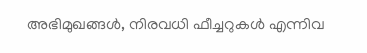അഭിമുഖങ്ങൾ, നിരവധി ഫീച്ചറുകൾ എന്നിവ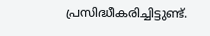പ്രസിദ്ധീകരിച്ചിട്ടുണ്ട്.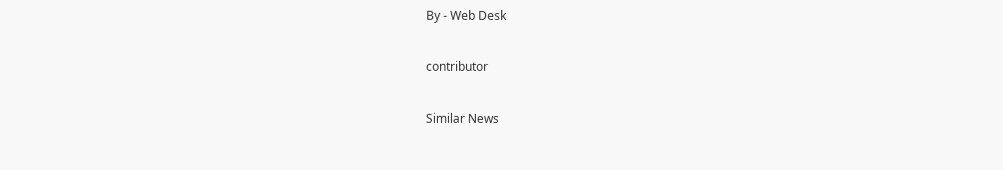By - Web Desk

contributor

Similar News